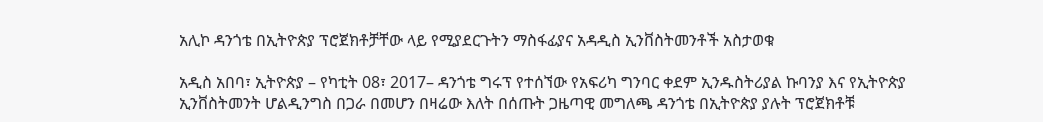አሊኮ ዳንጎቴ በኢትዮጵያ ፕሮጀክቶቻቸው ላይ የሚያደርጉትን ማስፋፊያና አዳዲስ ኢንቨስትመንቶች አስታወቁ

አዲስ አበባ፣ ኢትዮጵያ – የካቲት 08፣ 2017– ዳንጎቴ ግሩፕ የተሰኘው የአፍሪካ ግንባር ቀደም ኢንዱስትሪያል ኩባንያ እና የኢትዮጵያ ኢንቨስትመንት ሆልዲንግስ በጋራ በመሆን በዛሬው እለት በሰጡት ጋዜጣዊ መግለጫ ዳንጎቴ በኢትዮጵያ ያሉት ፕሮጀክቶቹ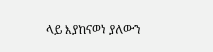ላይ እያከናወነ ያለውን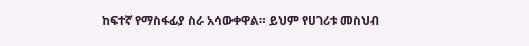ከፍተኛ የማስፋፊያ ስራ አሳውቀዋል። ይህም የሀገሪቱ መስህብ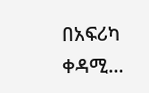በአፍሪካ ቀዳሚ…